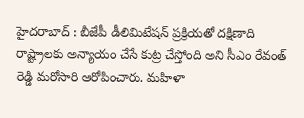హైదరాబాద్ : బీజేపీ డీలిమిటేషన్ ప్రక్రియతో దక్షిణాది రాష్ట్రాలకు అన్యాయం చేసే కుట్ర చేస్తోంది అని సీఎం రేవంత్ రెడ్డి మరోసారి ఆరోపించారు. మహిళా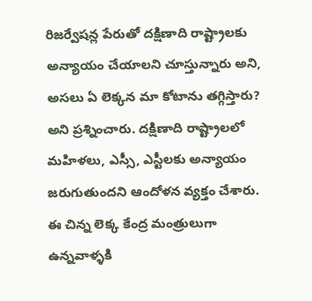రిజర్వేషన్ల పేరుతో దక్షిణాది రాష్ట్రాలకు అన్యాయం చేయాలని చూస్తున్నారు అని, అసలు ఏ లెక్కన మా కోటాను తగ్గిస్తారు? అని ప్రశ్నించారు. దక్షిణాది రాష్ట్రాలలో మహిళలు, ఎస్సీ, ఎస్టీలకు అన్యాయం జరుగుతుందని ఆందోళన వ్యక్తం చేశారు. ఈ చిన్న లెక్క కేంద్ర మంత్రులుగా ఉన్నవాళ్ళకి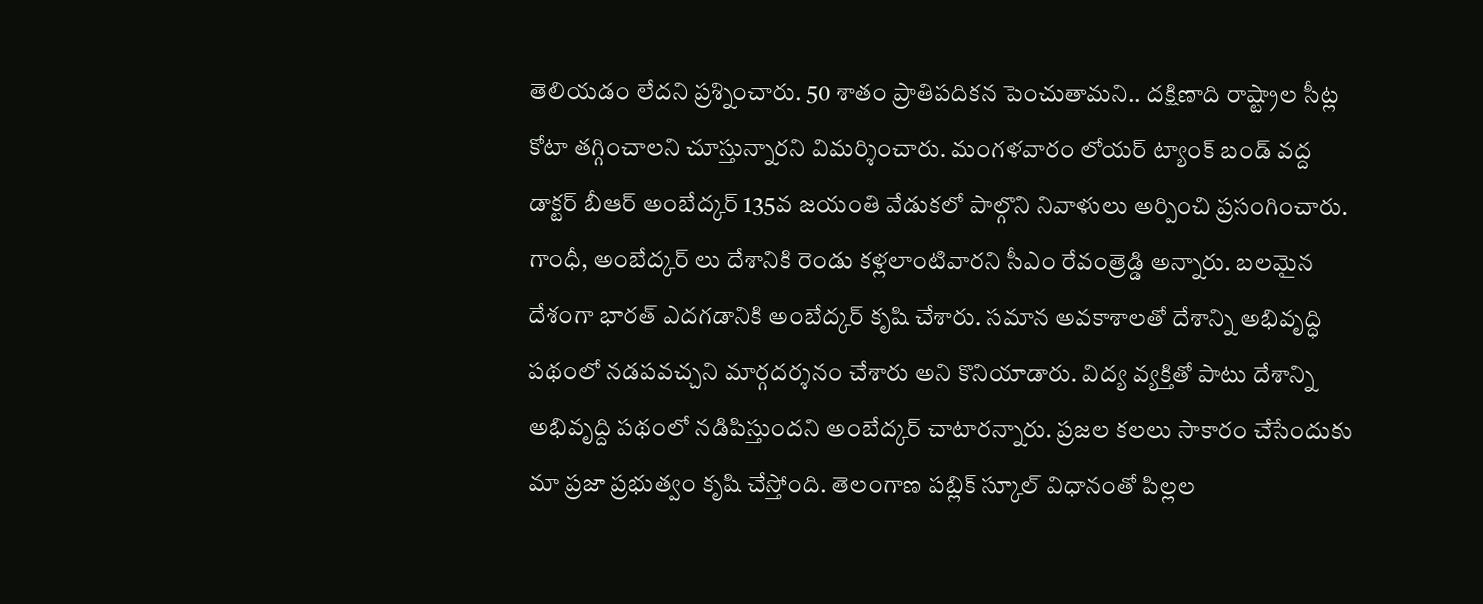తెలియడం లేదని ప్రశ్నించారు. 50 శాతం ప్రాతిపదికన పెంచుతామని.. దక్షిణాది రాష్ట్రాల సీట్ల కోటా తగ్గించాలని చూస్తున్నారని విమర్శించారు. మంగళవారం లోయర్ ట్యాంక్ బండ్ వద్ద డాక్టర్ బీఆర్ అంబేద్కర్ 135వ జయంతి వేడుకలో పాల్గొని నివాళులు అర్పించి ప్రసంగించారు.
గాంధీ, అంబేద్కర్ లు దేశానికి రెండు కళ్లలాంటివారని సీఎం రేవంత్రెడ్డి అన్నారు. బలమైన దేశంగా భారత్ ఎదగడానికి అంబేద్కర్ కృషి చేశారు. సమాన అవకాశాలతో దేశాన్ని అభివృద్ధి పథంలో నడపవచ్చని మార్గదర్శనం చేశారు అని కొనియాడారు. విద్య వ్యక్తితో పాటు దేశాన్ని అభివృద్ది పథంలో నడిపిస్తుందని అంబేద్కర్ చాటారన్నారు. ప్రజల కలలు సాకారం చేసేందుకు మా ప్రజా ప్రభుత్వం కృషి చేస్తోంది. తెలంగాణ పబ్లిక్ స్కూల్ విధానంతో పిల్లల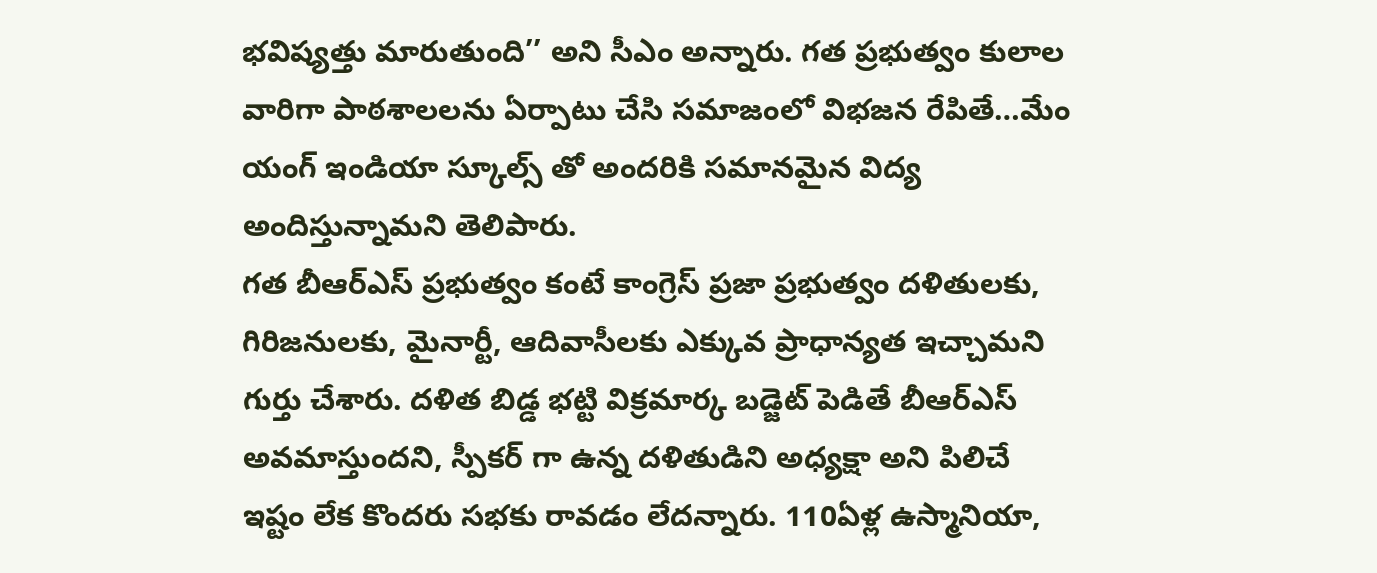భవిష్యత్తు మారుతుంది’’ అని సీఎం అన్నారు. గత ప్రభుత్వం కులాల వారిగా పాఠశాలలను ఏర్పాటు చేసి సమాజంలో విభజన రేపితే…మేం యంగ్ ఇండియా స్కూల్స్ తో అందరికి సమానమైన విద్య అందిస్తున్నామని తెలిపారు.
గత బీఆర్ఎస్ ప్రభుత్వం కంటే కాంగ్రెస్ ప్రజా ప్రభుత్వం దళితులకు, గిరిజనులకు, మైనార్టీ, ఆదివాసీలకు ఎక్కువ ప్రాధాన్యత ఇచ్చామని గుర్తు చేశారు. దళిత బిడ్డ భట్టి విక్రమార్క బడ్జెట్ పెడితే బీఆర్ఎస్ అవమాస్తుందని, స్పీకర్ గా ఉన్న దళితుడిని అధ్యక్షా అని పిలిచే ఇష్టం లేక కొందరు సభకు రావడం లేదన్నారు. 110ఏళ్ల ఉస్మానియా,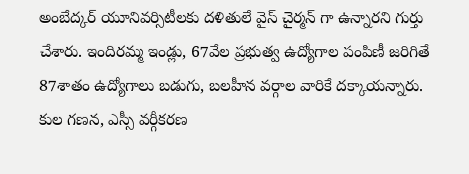అంబేద్కర్ యూనివర్సిటీలకు దళితులే వైస్ చైర్మన్ గా ఉన్నారని గుర్తు చేశారు. ఇందిరమ్మ ఇండ్లు, 67వేల ప్రభుత్వ ఉద్యోగాల పంపిణీ జరిగితే 87శాతం ఉద్యోగాలు బడుగు, బలహీన వర్గాల వారికే దక్కాయన్నారు. కుల గణన, ఎస్సీ వర్గీకరణ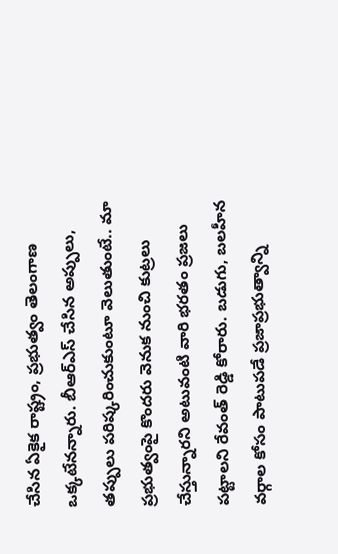చేసిన ఏకైక రాష్ట్రం, ప్రభుత్వం తెలంగాణ ఒక్కటేనన్నారు. బీఆర్ఎస్ చేసిన అప్పులు, తప్పులు పరిష్కరించుకుంటూ వెలుతుంటే.. మా ప్రభుత్వంపై కొందరు వెనుక నుంచి కుట్రలు చేస్తున్నారని అటువంటి వారి భరతం ప్రజలు పట్టాలని రేవంత్ రెడ్డి కోరారు. బడుగు, బలహీన వర్గాల కోసం పాటుపడే ప్రజాప్రభుత్వాన్ని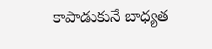కాపాడుకునే బాధ్యత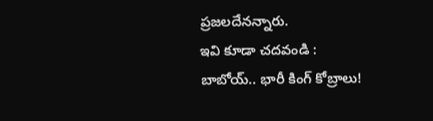ప్రజలదేనన్నారు.
ఇవి కూడా చదవండి :
బాబోయ్.. భారీ కింగ్ కోబ్రాలు!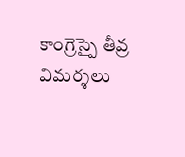కాంగ్రెస్పై తీవ్ర విమర్శలు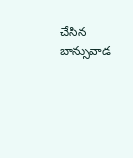చేసిన బాన్సువాడ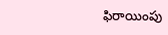ఫిరాయింపు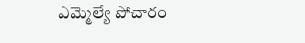ఎమ్మెల్యే పోచారం